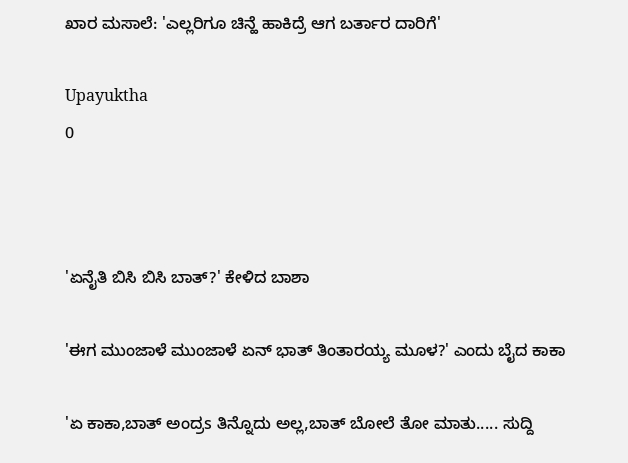ಖಾರ ಮಸಾಲೆ: 'ಎಲ್ಲರಿಗೂ ಚಿನ್ಹೆ ಹಾಕಿದ್ರೆ ಆಗ ಬರ್ತಾರ ದಾರಿಗೆ'

Upayuktha
0



'ಏನೈತಿ ಬಿಸಿ ಬಿಸಿ ಬಾತ್?' ಕೇಳಿದ ಬಾಶಾ

'ಈಗ ಮುಂಜಾಳೆ ಮುಂಜಾಳೆ ಏನ್ ಭಾತ್ ತಿಂತಾರಯ್ಯ ಮೂಳ?' ಎಂದು ಬೈದ ಕಾಕಾ

'ಏ ಕಾಕಾ,ಬಾತ್ ಅಂದ್ರs ತಿನ್ನೊದು ಅಲ್ಲ,ಬಾತ್ ಬೋಲೆ ತೋ ಮಾತು..... ಸುದ್ದಿ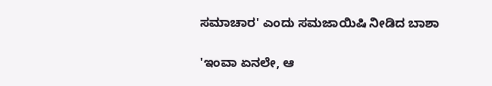ಸಮಾಚಾರ' ಎಂದು ಸಮಜಾಯಿಷಿ ನೀಡಿದ ಬಾಶಾ

'ಇಂವಾ ಏನಲೇ, ಆ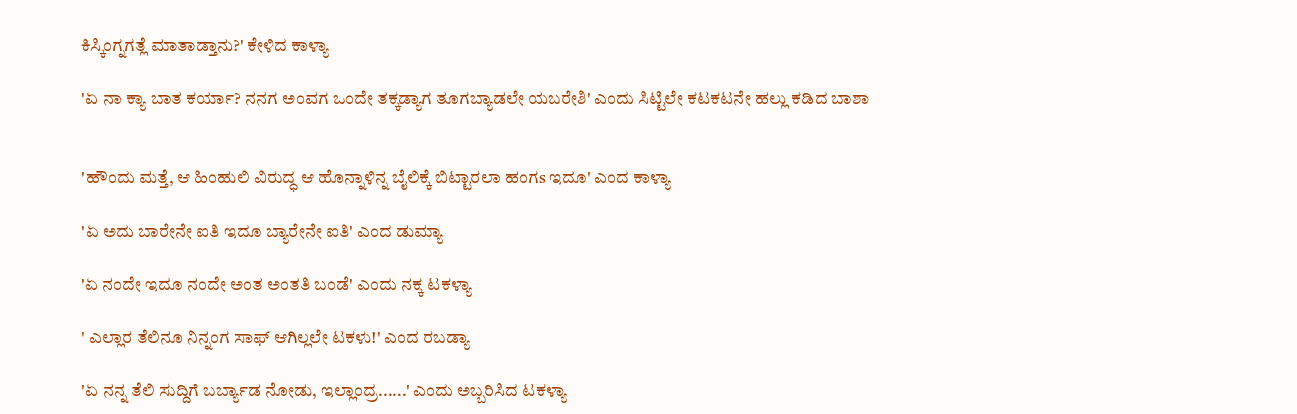ಕಿಸ್ಕಿಂಗ್ನಗತ್ಲೆ ಮಾತಾಡ್ತಾನು?' ಕೇಳಿದ ಕಾಳ್ಯಾ

'ಏ ನಾ ಕ್ಯಾ ಬಾತ ಕರ್ಯಾ? ನನಗ ಅಂವಗ ಒಂದೇ ತಕ್ಕಡ್ಯಾಗ ತೂಗಬ್ಯಾಡಲೇ ಯಬರೇಶಿ' ಎಂದು ಸಿಟ್ಟಿಲೇ ಕಟಕಟನೇ ಹಲ್ಲು ಕಡಿದ ಬಾಶಾ


'ಹೌಂದು ಮತ್ತೆ, ಆ ಹಿಂಹುಲಿ ವಿರುದ್ಧ ಆ ಹೊನ್ನಾಳಿನ್ನ ಬೈಲಿಕ್ಕೆ ಬಿಟ್ಟಾರಲಾ ಹಂಗs ಇದೂ' ಎಂದ ಕಾಳ್ಯಾ

'ಏ ಅದು ಬಾರೇನೇ ಐತಿ ಇದೂ ಬ್ಯಾರೇನೇ ಐತಿ' ಎಂದ ಡುಮ್ಯಾ

'ಏ ನಂದೇ ಇದೂ ನಂದೇ ಅಂತ ಅಂತತಿ ಬಂಡೆ' ಎಂದು ನಕ್ಕ ಟಕಳ್ಯಾ

' ಎಲ್ಲಾರ ತೆಲಿನೂ ನಿನ್ನಂಗ ಸಾಫ್ ಆಗಿಲ್ಲಲೇ ಟಕಳು!' ಎಂದ ರಬಡ್ಯಾ

'ಏ ನನ್ನ ತೆಲಿ ಸುದ್ದಿಗೆ ಬರ್ಬ್ಯಾಡ ನೋಡು, ಇಲ್ಲಾಂದ್ರ......' ಎಂದು ಅಬ್ಬರಿಸಿದ ಟಕಳ್ಯಾ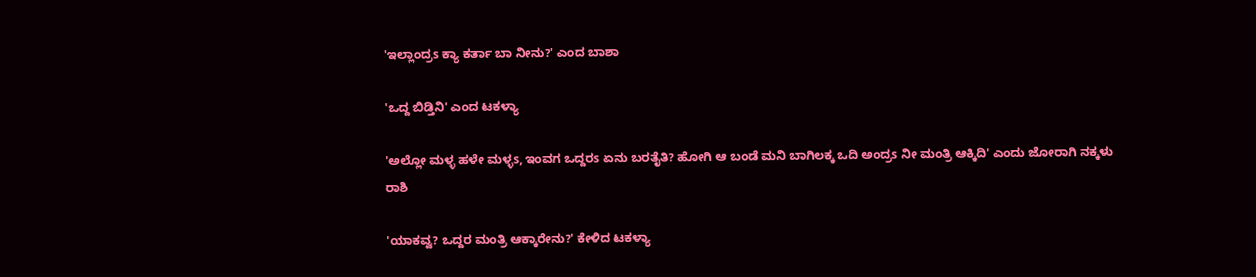'ಇಲ್ಲಾಂದ್ರs ಕ್ಯಾ ಕರ್ತಾ ಬಾ ನೀನು?' ಎಂದ ಬಾಶಾ

'ಒದ್ದ ಬಿಡ್ತಿನಿ' ಎಂದ ಟಕಳ್ಯಾ

'ಅಲ್ಲೋ ಮಳ್ಳ ಹಳೇ ಮಳ್ಳs, ಇಂವಗ ಒದ್ದರs ಏನು ಬರತೈತಿ? ಹೋಗಿ ಆ ಬಂಡೆ ಮನಿ ಬಾಗಿಲಕ್ಕ ಒದಿ ಅಂದ್ರs ನೀ ಮಂತ್ರಿ ಆಕ್ಕಿದಿ' ಎಂದು ಜೋರಾಗಿ ನಕ್ಕಳು ರಾಶಿ

'ಯಾಕವ್ವ? ಒದ್ದರ ಮಂತ್ರಿ ಆಕ್ಕಾರೇನು?' ಕೇಳಿದ ಟಕಳ್ಯಾ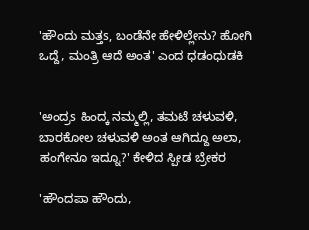'ಹೌಂದು ಮತ್ತs, ಬಂಡೆನೇ ಹೇಳಿಲ್ಲೇನು? ಹೋಗಿ ಒದ್ದೆ, ಮಂತ್ರಿ ಆದೆ ಅಂತ' ಎಂದ ಧಡಂಧುಡಕಿ


'ಅಂದ್ರs ಹಿಂದ್ಕ ನಮ್ಮಲ್ಲಿ, ತಮಟೆ ಚಳುವಳಿ, ಬಾರಕೋಲ ಚಳುವಳಿ ಅಂತ ಆಗಿದ್ದೂ ಅಲಾ, ಹಂಗೇನೂ ಇದ್ನೂ?' ಕೇಳಿದ ಸ್ಪೀಡ ಬ್ರೇಕರ

'ಹೌಂದಪಾ ಹೌಂದು,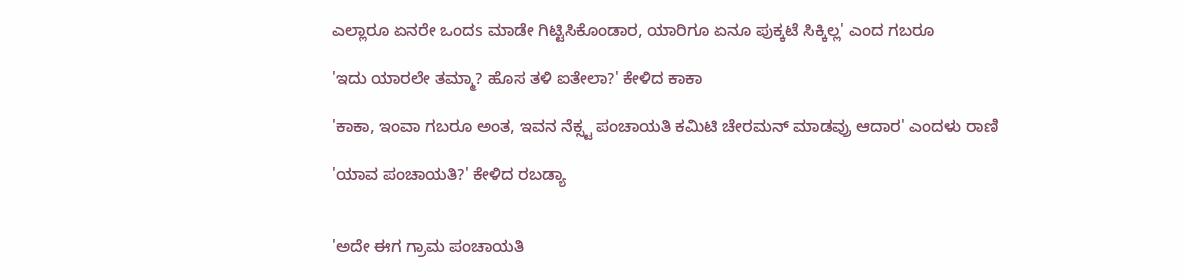ಎಲ್ಲಾರೂ ಏನರೇ ಒಂದs ಮಾಡೇ ಗಿಟ್ಟಿಸಿಕೊಂಡಾರ, ಯಾರಿಗೂ ಏನೂ ಪುಕ್ಕಟೆ ಸಿಕ್ಕಿಲ್ಲ' ಎಂದ ಗಬರೂ

'ಇದು ಯಾರಲೇ ತಮ್ಮಾ? ಹೊಸ ತಳಿ ಐತೇಲಾ?' ಕೇಳಿದ ಕಾಕಾ

'ಕಾಕಾ, ಇಂವಾ ಗಬರೂ ಅಂತ, ಇವನ ನೆಕ್ಸ್ಟ ಪಂಚಾಯತಿ ಕಮಿಟಿ ಚೇರಮನ್ ಮಾಡವ್ರು ಆದಾರ' ಎಂದಳು ರಾಣಿ

'ಯಾವ ಪಂಚಾಯತಿ?' ಕೇಳಿದ ರಬಡ್ಯಾ


'ಅದೇ ಈಗ ಗ್ರಾಮ ಪಂಚಾಯತಿ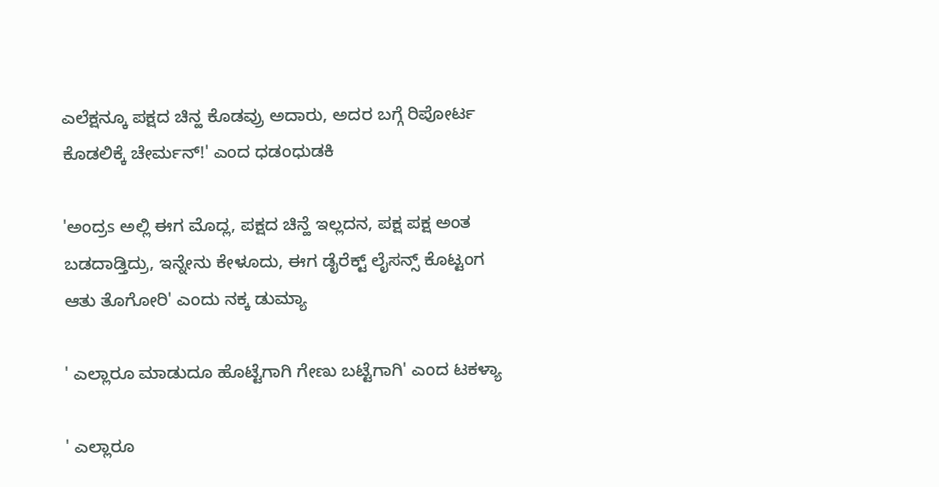ಎಲೆಕ್ಷನ್ಕೂ ಪಕ್ಷದ ಚಿನ್ಹ ಕೊಡವ್ರು ಅದಾರು, ಅದರ ಬಗ್ಗೆ ರಿಪೋರ್ಟ ಕೊಡಲಿಕ್ಕೆ ಚೇರ್ಮನ್!' ಎಂದ ಧಡಂಧುಡಕಿ

'ಅಂದ್ರs ಅಲ್ಲಿ ಈಗ ಮೊದ್ಲ, ಪಕ್ಷದ ಚಿನ್ಹೆ ಇಲ್ಲದನ, ಪಕ್ಷ ಪಕ್ಷ ಅಂತ ಬಡದಾಡ್ತಿದ್ರು, ಇನ್ನೇನು ಕೇಳೂದು, ಈಗ ಡೈರೆಕ್ಟ್ ಲೈಸನ್ಸ್ ಕೊಟ್ಟಂಗ ಆತು ತೊಗೋರಿ' ಎಂದು ನಕ್ಕ ಡುಮ್ಯಾ

' ಎಲ್ಲಾರೂ ಮಾಡುದೂ ಹೊಟ್ಟೆಗಾಗಿ ಗೇಣು ಬಟ್ಟೆಗಾಗಿ' ಎಂದ ಟಕಳ್ಯಾ

' ಎಲ್ಲಾರೂ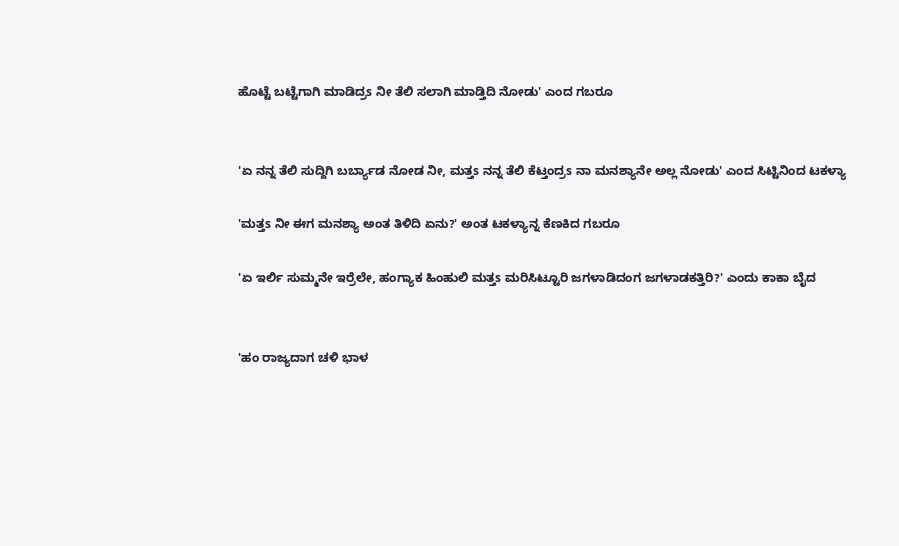ಹೊಟ್ಟೆ ಬಟ್ಟೆಗಾಗಿ ಮಾಡಿದ್ರs ನೀ ತೆಲಿ ಸಲಾಗಿ ಮಾಡ್ತಿದಿ ನೋಡು' ಎಂದ ಗಬರೂ


'ಏ ನನ್ನ ತೆಲಿ ಸುದ್ದಿಗಿ ಬರ್ಬ್ಯಾಡ ನೋಡ ನೀ, ಮತ್ತs ನನ್ನ ತೆಲಿ ಕೆಟ್ತಂದ್ರs ನಾ ಮನಶ್ಯಾನೇ ಅಲ್ಲ ನೋಡು' ಎಂದ ಸಿಟ್ಟಿನಿಂದ ಟಕಳ್ಯಾ

'ಮತ್ತs ನೀ ಈಗ ಮನಶ್ಯಾ ಅಂತ ತಿಳಿದಿ ಏನು?' ಅಂತ ಟಕಳ್ಯಾನ್ನ ಕೆಣಕಿದ ಗಬರೂ

'ಏ ಇರ್ಲಿ ಸುಮ್ಮನೇ ಇರ್ರೆಲೇ, ಹಂಗ್ಯಾಕ ಹಿಂಹುಲಿ ಮತ್ತs ಮರಿಸಿಟ್ಟೂರಿ ಜಗಳಾಡಿದಂಗ ಜಗಳಾಡಕತ್ತಿರಿ?' ಎಂದು ಕಾಕಾ ಬೈದ


'ಹಂ ರಾಜ್ಯದಾಗ ಚಳಿ ಭಾಳ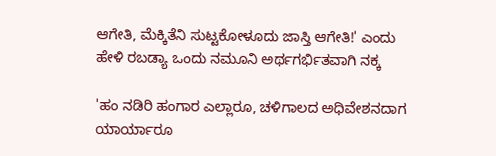ಆಗೇತಿ, ಮೆಕ್ಕಿತೆನಿ ಸುಟ್ಟಕೋಳೂದು ಜಾಸ್ತಿ ಆಗೇತಿ!' ಎಂದು ಹೇಳಿ ರಬಡ್ಯಾ ಒಂದು ನಮೂನಿ ಅರ್ಥಗರ್ಭಿತವಾಗಿ ನಕ್ಕ

'ಹಂ ನಡಿರಿ ಹಂಗಾರ ಎಲ್ಲಾರೂ, ಚಳಿಗಾಲದ ಅಧಿವೇಶನದಾಗ ಯಾರ್ಯಾರೂ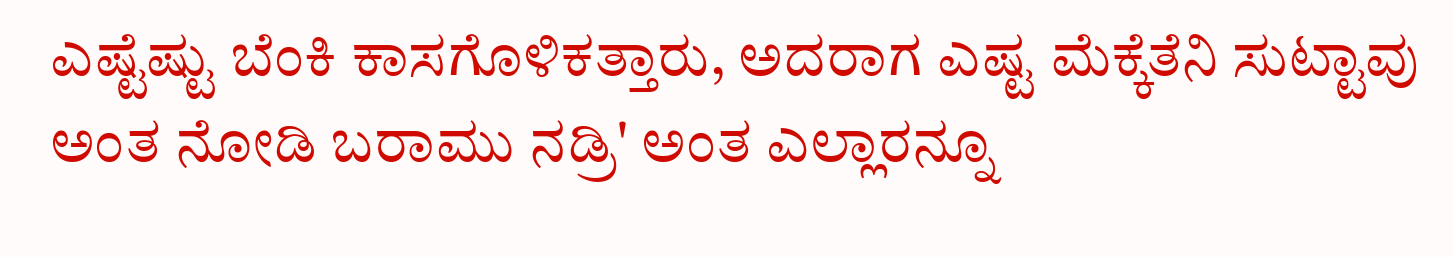ಎಷ್ಟೆಷ್ಟು ಬೆಂಕಿ ಕಾಸಗೊಳಿಕತ್ತಾರು, ಅದರಾಗ ಎಷ್ಟ ಮೆಕ್ಕೆತೆನಿ ಸುಟ್ಟಾವು ಅಂತ ನೋಡಿ ಬರಾಮು ನಡ್ರಿ' ಅಂತ ಎಲ್ಲಾರನ್ನೂ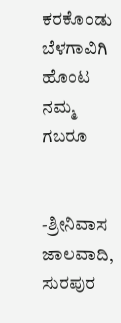ಕರಕೊಂಡು ಬೆಳಗಾವಿಗಿ ಹೊಂಟ ನಮ್ಮ ಗಬರೂ


-ಶ್ರೀನಿವಾಸ ಜಾಲವಾದಿ, ಸುರಪುರ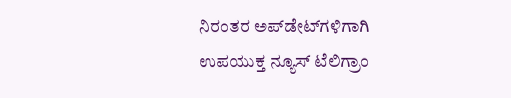ನಿರಂತರ ಅಪ್‌ಡೇಟ್‌ಗಳಿಗಾಗಿ ಉಪಯುಕ್ತ ನ್ಯೂಸ್‌ ಟೆಲಿಗ್ರಾಂ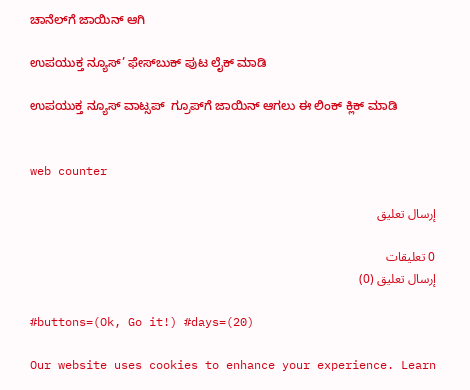ಚಾನೆಲ್‌ಗೆ ಜಾಯಿನ್‌ ಆಗಿ

ಉಪಯುಕ್ತ ನ್ಯೂಸ್‌’ ಫೇಸ್‌ಬುಕ್ ಪುಟ ಲೈಕ್ ಮಾಡಿ

ಉಪಯುಕ್ತ ನ್ಯೂಸ್‌ ವಾಟ್ಸಪ್‌  ಗ್ರೂಪ್‌ಗೆ ಜಾಯಿನ್ ಆಗಲು ಈ ಲಿಂಕ್ ಕ್ಲಿಕ್ ಮಾಡಿ


web counter

إرسال تعليق

0 تعليقات
إرسال تعليق (0)

#buttons=(Ok, Go it!) #days=(20)

Our website uses cookies to enhance your experience. Learn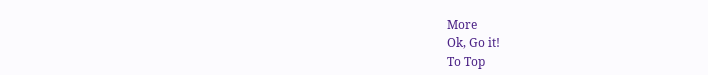More
Ok, Go it!
To Top